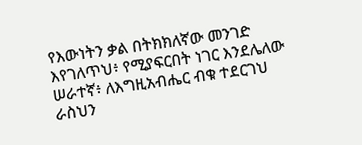የእውነትን ቃል በትክክለኛው መንገድ እየገለጥህ፥ የሚያፍርበት ነገር እንደሌለው ሠራተኛ፥ ለእግዚአብሔር ብቁ ተደርገህ ራስህን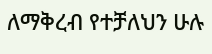ለማቅረብ የተቻለህን ሁሉ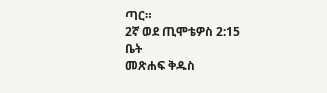ጣር።
2ኛ ወደ ጢሞቴዎስ 2:15
ቤት
መጽሐፍ ቅዱስ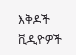እቅዶች
ቪዲዮዎች